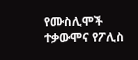የሙስሊሞች ተቃውሞና የፖሊስ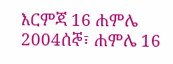እርምጃ 16 ሐምሌ 2004ሰኞ፣ ሐምሌ 16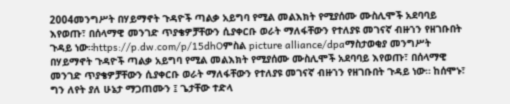2004መንግሥት በሃይማኖት ጉዳዮች ጣልቃ አይግባ የሚል መልእክት የሚያሰሙ ሙስሊሞች አደባባይ እየወጡ፣ በሰላማዊ መንገድ ጥያቄዎቻቸውን ሲያቀርቡ ወራት ማለፋቸውን የተለያዩ መገናኛ ብዙኀን የዘገቡበት ጉዳይ ነው።https://p.dw.com/p/15dhOምስል picture alliance/dpaማስታወቂያ መንግሥት በሃይማኖት ጉዳዮች ጣልቃ አይግባ የሚል መልእክት የሚያሰሙ ሙስሊሞች አደባባይ እየወጡ፣ በሰላማዊ መንገድ ጥያቄዎቻቸውን ሲያቀርቡ ወራት ማለፋቸውን የተለያዩ መገናኛ ብዙኀን የዘገቡበት ጉዳይ ነው። ከሰሞኑ፣ ግን ለየት ያለ ሁኔታ ማጋጠሙን ፤ ጌታቸው ተድላ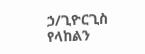ኃ/ጊዮርጊስ የላከልን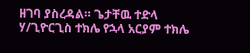ዘገባ ያስረዳል። ጌታቸዉ ተድላ ሃ/ጊዮርጊስ ተክሌ የኋላ አርያም ተክሌ